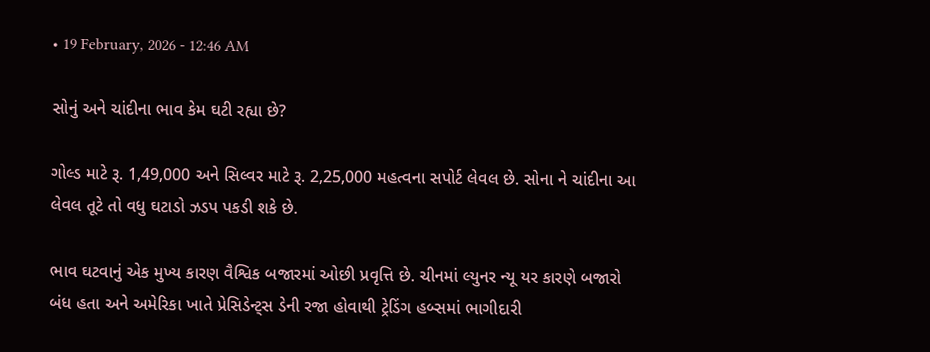• 19 February, 2026 - 12:46 AM

સોનું અને ચાંદીના ભાવ કેમ ઘટી રહ્યા છે?

ગોલ્ડ માટે રૂ. 1,49,000 અને સિલ્વર માટે રૂ. 2,25,000 મહત્વના સપોર્ટ લેવલ છે. સોના ને ચાંદીના આ લેવલ તૂટે તો વધુ ઘટાડો ઝડપ પકડી શકે છે.

ભાવ ઘટવાનું એક મુખ્ય કારણ વૈશ્વિક બજારમાં ઓછી પ્રવૃત્તિ છે. ચીનમાં લ્યુનર ન્યૂ યર કારણે બજારો બંધ હતા અને અમેરિકા ખાતે પ્રેસિડેન્ટ્સ ડેની રજા હોવાથી ટ્રેડિંગ હબ્સમાં ભાગીદારી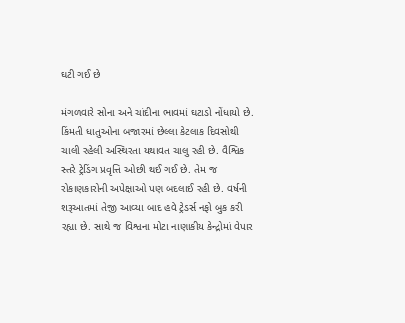ઘટી ગઈ છે

મંગળવારે સોના અને ચાંદીના ભાવમાં ઘટાડો નોંધાયો છે. કિંમતી ધાતુઓના બજારમાં છેલ્લા કેટલાક દિવસોથી ચાલી રહેલી અસ્થિરતા યથાવત ચાલુ રહી છે. વૈશ્વિક સ્તરે ટ્રેડિંગ પ્રવૃત્તિ ઓછી થઈ ગઈ છે. તેમ જ રોકાણકારોની અપેક્ષાઓ પણ બદલાઈ રહી છે. વર્ષની શરૂઆતમાં તેજી આવ્યા બાદ હવે ટ્રેડર્સ નફો બુક કરી રહ્યા છે. સાથે જ વિશ્વના મોટા નાણાકીય કેન્દ્રોમાં વેપાર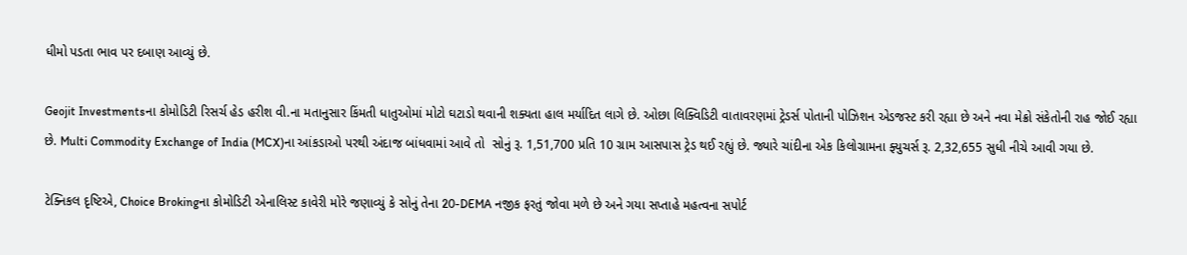ધીમો પડતા ભાવ પર દબાણ આવ્યું છે.

Geojit Investmentsના કોમોડિટી રિસર્ચ હેડ હરીશ વી.ના મતાનુસાર કિંમતી ધાતુઓમાં મોટો ઘટાડો થવાની શક્યતા હાલ મર્યાદિત લાગે છે. ઓછા લિક્વિડિટી વાતાવરણમાં ટ્રેડર્સ પોતાની પોઝિશન એડજસ્ટ કરી રહ્યા છે અને નવા મેક્રો સંકેતોની રાહ જોઈ રહ્યા છે. Multi Commodity Exchange of India (MCX)ના આંકડાઓ પરથી અંદાજ બાંધવામાં આવે તો  સોનું રૂ. 1,51,700 પ્રતિ 10 ગ્રામ આસપાસ ટ્રેડ થઈ રહ્યું છે. જ્યારે ચાંદીના એક કિલોગ્રામના ફ્યુચર્સ રૂ. 2,32,655 સુધી નીચે આવી ગયા છે.

ટેક્નિકલ દૃષ્ટિએ, Choice Brokingના કોમોડિટી એનાલિસ્ટ કાવેરી મોરે જણાવ્યું કે સોનું તેના 20-DEMA નજીક ફરતું જોવા મળે છે અને ગયા સપ્તાહે મહત્વના સપોર્ટ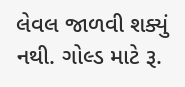લેવલ જાળવી શક્યું નથી. ગોલ્ડ માટે રૂ.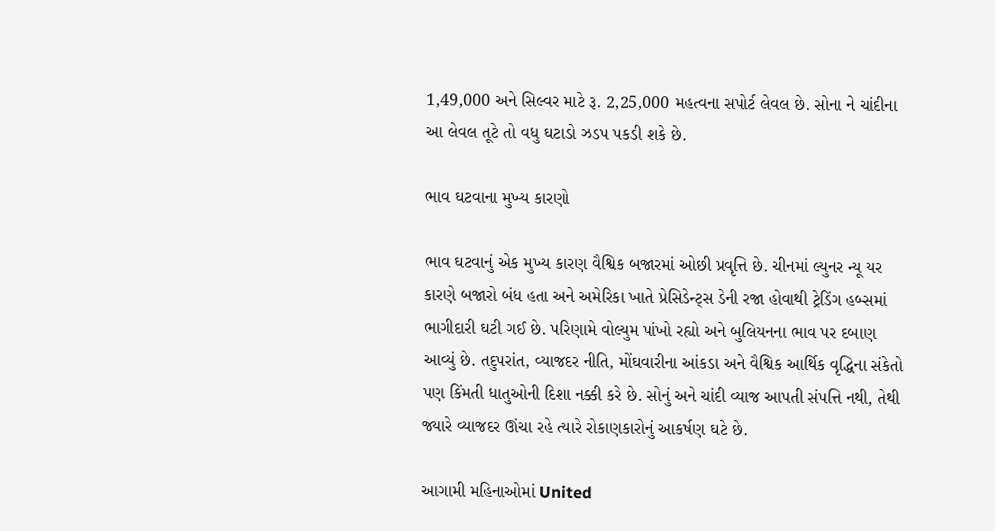1,49,000 અને સિલ્વર માટે રૂ. 2,25,000 મહત્વના સપોર્ટ લેવલ છે. સોના ને ચાંદીના આ લેવલ તૂટે તો વધુ ઘટાડો ઝડપ પકડી શકે છે.

ભાવ ઘટવાના મુખ્ય કારણો

ભાવ ઘટવાનું એક મુખ્ય કારણ વૈશ્વિક બજારમાં ઓછી પ્રવૃત્તિ છે. ચીનમાં લ્યુનર ન્યૂ યર કારણે બજારો બંધ હતા અને અમેરિકા ખાતે પ્રેસિડેન્ટ્સ ડેની રજા હોવાથી ટ્રેડિંગ હબ્સમાં ભાગીદારી ઘટી ગઈ છે. પરિણામે વોલ્યુમ પાંખો રહ્યો અને બુલિયનના ભાવ પર દબાણ આવ્યું છે. તદુપરાંત, વ્યાજદર નીતિ, મોંઘવારીના આંકડા અને વૈશ્વિક આર્થિક વૃદ્ધિના સંકેતો પણ કિંમતી ધાતુઓની દિશા નક્કી કરે છે. સોનું અને ચાંદી વ્યાજ આપતી સંપત્તિ નથી, તેથી જ્યારે વ્યાજદર ઊંચા રહે ત્યારે રોકાણકારોનું આકર્ષણ ઘટે છે.

આગામી મહિનાઓમાં United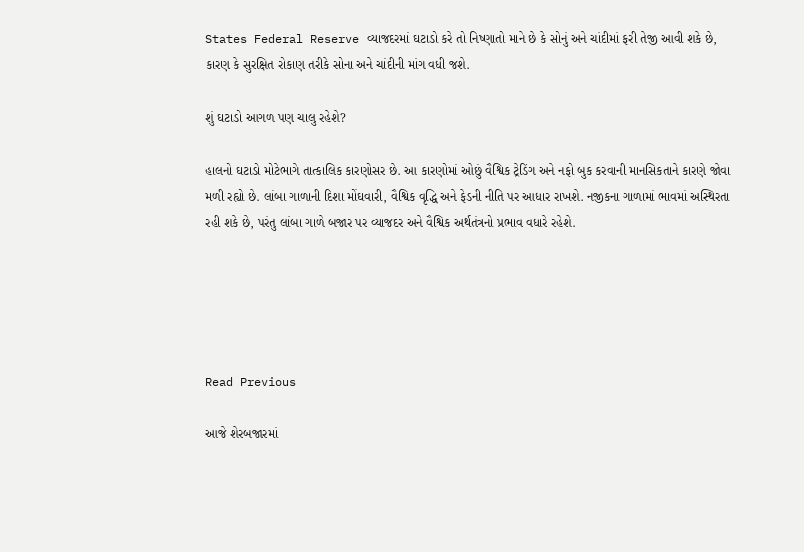States Federal Reserve વ્યાજદરમાં ઘટાડો કરે તો નિષ્ણાતો માને છે કે સોનું અને ચાંદીમાં ફરી તેજી આવી શકે છે, કારણ કે સુરક્ષિત રોકાણ તરીકે સોના અને ચાંદીની માંગ વધી જશે.

શું ઘટાડો આગળ પણ ચાલુ રહેશે?

હાલનો ઘટાડો મોટેભાગે તાત્કાલિક કારણોસર છે. આ કારણોમાં ઓછું વૈશ્વિક ટ્રેડિંગ અને નફો બુક કરવાની માનસિકતાને કારણે જોવા મળી રહ્યો છે. લાંબા ગાળાની દિશા મોંઘવારી, વૈશ્વિક વૃદ્ધિ અને ફેડની નીતિ પર આધાર રાખશે. નજીકના ગાળામાં ભાવમાં અસ્થિરતા રહી શકે છે, પરંતુ લાંબા ગાળે બજાર પર વ્યાજદર અને વૈશ્વિક અર્થતંત્રનો પ્રભાવ વધારે રહેશે.





Read Previous

આજે શેરબજારમાં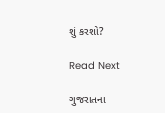શું કરશો?

Read Next

ગુજરાતના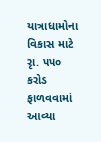યાત્રાધામોના વિકાસ માટે રૃા. ૫૫૦ કરોડ ફાળવવામાં આવ્યા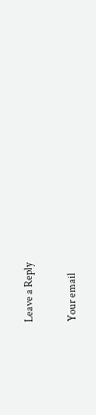Leave a Reply

Your email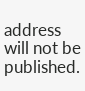address will not be published.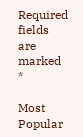Required fields are marked *

Most Popular